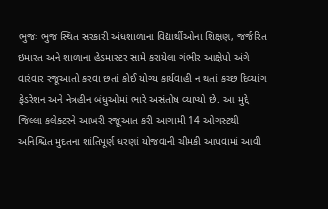ભુજઃ ભુજ સ્થિત સરકારી અંધશાળાના વિદ્યાર્થીઓના શિક્ષણ, જર્જરિત ઇમારત અને શાળાના હેડમાસ્ટર સામે કરાયેલા ગંભીર આક્ષેપો અંગે વારંવાર રજૂઆતો કરવા છતાં કોઈ યોગ્ય કાર્યવાહી ન થતાં કચ્છ દિવ્યાંગ ફેડરેશન અને નેત્રહીન બંધુઓમાં ભારે અસંતોષ વ્યાપ્યો છે. આ મુદ્દે જિલ્લા કલેક્ટરને આખરી રજૂઆત કરી આગામી 14 ઓગસ્ટથી અનિશ્ચિત મુદતના શાંતિપૂર્ણ ધરણાં યોજવાની ચીમકી આપવામાં આવી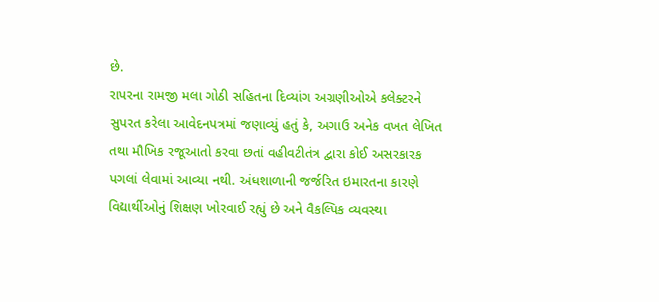છે.
રાપરના રામજી મલા ગોઠી સહિતના દિવ્યાંગ અગ્રણીઓએ કલેક્ટરને સુપરત કરેલા આવેદનપત્રમાં જણાવ્યું હતું કે, અગાઉ અનેક વખત લેખિત તથા મૌખિક રજૂઆતો કરવા છતાં વહીવટીતંત્ર દ્વારા કોઈ અસરકારક પગલાં લેવામાં આવ્યા નથી. અંધશાળાની જર્જરિત ઇમારતના કારણે વિદ્યાર્થીઓનું શિક્ષણ ખોરવાઈ રહ્યું છે અને વૈકલ્પિક વ્યવસ્થા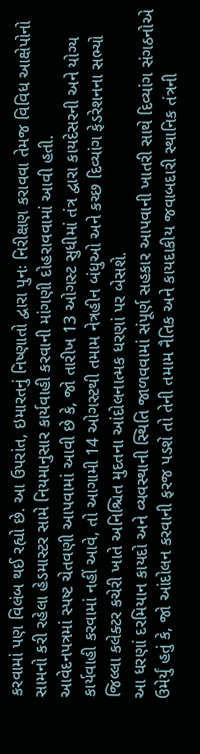કરવામાં પણ વિલંબ થઈ રહ્યો છે. આ ઉપરાંત, ઇમારતનું નિષ્ણાતો દ્વારા પુનઃ નિરીક્ષણ કરાવવા તેમજ વિવિધ આક્ષેપોનો સામનો કરી રહેલા હેડમાસ્ટર સામે નિયમાનુસાર કાર્યવાહી કરવાની માંગણી દોહરાવવામાં આવી હતી.
આવેદનપત્રમાં સ્પષ્ટ ચેતવણી આપવામાં આવી છે કે, જો તારીખ 13 ઓગસ્ટ સુધીમાં તંત્ર દ્વારા કાયદેસરની અને યોગ્ય કાર્યવાહી કરવામાં નહીં આવે, તો આગામી 14 ઓગસ્ટથી તમામ નેત્રહીન બંધુઓ અને કચ્છ દિવ્યાંગ ફેડરેશનના સભ્યો જિલ્લા કલેક્ટર કચેરી ખાતે અનિશ્ચિત મુદતના આંદોલનાત્મક ધરણાં પર બેસશે.
આ ધરણાં દરમિયાન કાયદો અને વ્યવસ્થાની સ્થિતિ જાળવવામાં સંપૂર્ણ સહકાર આપવાની ખાતરી સાથે દિવ્યાંગ સંગઠનોએ ઉમેર્યું હતું કે, જો આંદોલન કરવાની ફરજ પડશે તો તેની તમામ નૈતિક અને કાયદાકીય જવાબદારી સ્થાનિક તંત્રની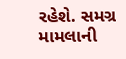રહેશે. સમગ્ર મામલાની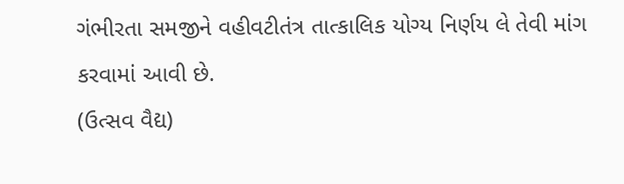ગંભીરતા સમજીને વહીવટીતંત્ર તાત્કાલિક યોગ્ય નિર્ણય લે તેવી માંગ કરવામાં આવી છે.
(ઉત્સવ વૈદ્ય)